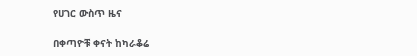የሀገር ውስጥ ዜና

በቀጣዮቹ ቀናት ከካራቆሬ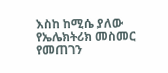እስከ ከሚሴ ያለው የኤሌክትሪክ መስመር የመጠገን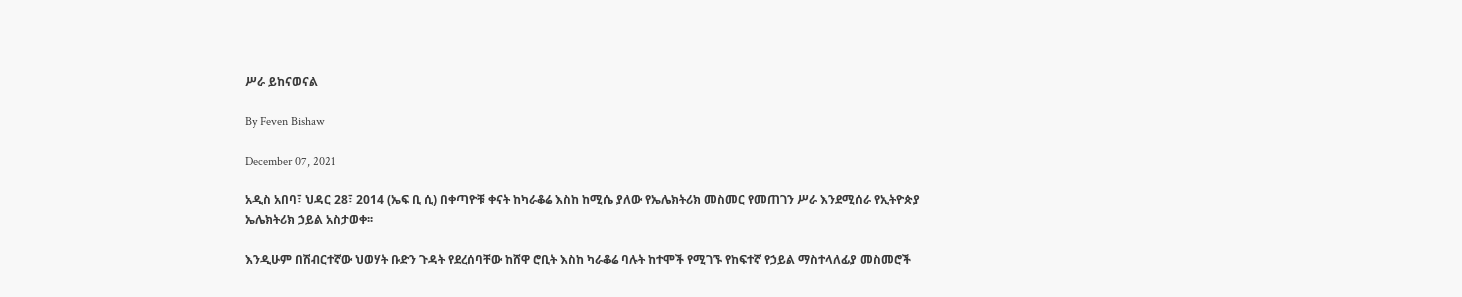ሥራ ይከናወናል

By Feven Bishaw

December 07, 2021

አዲስ አበባ፣ ህዳር 28፣ 2014 (ኤፍ ቢ ሲ) በቀጣዮቹ ቀናት ከካራቆሬ እስከ ከሚሴ ያለው የኤሌክትሪክ መስመር የመጠገን ሥራ እንደሚሰራ የኢትዮጵያ ኤሌክትሪክ ኃይል አስታወቀ፡፡

እንዲሁም በሽብርተኛው ህወሃት ቡድን ጉዳት የደረሰባቸው ከሸዋ ሮቢት እስከ ካራቆሬ ባሉት ከተሞች የሚገኙ የከፍተኛ የኃይል ማስተላለፊያ መስመሮች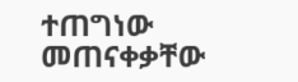ተጠግነው መጠናቀቃቸው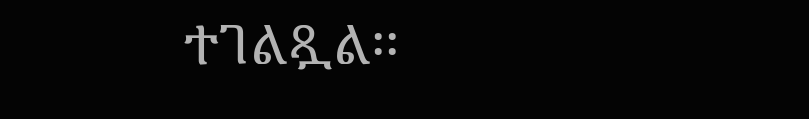ተገልጿል፡፡